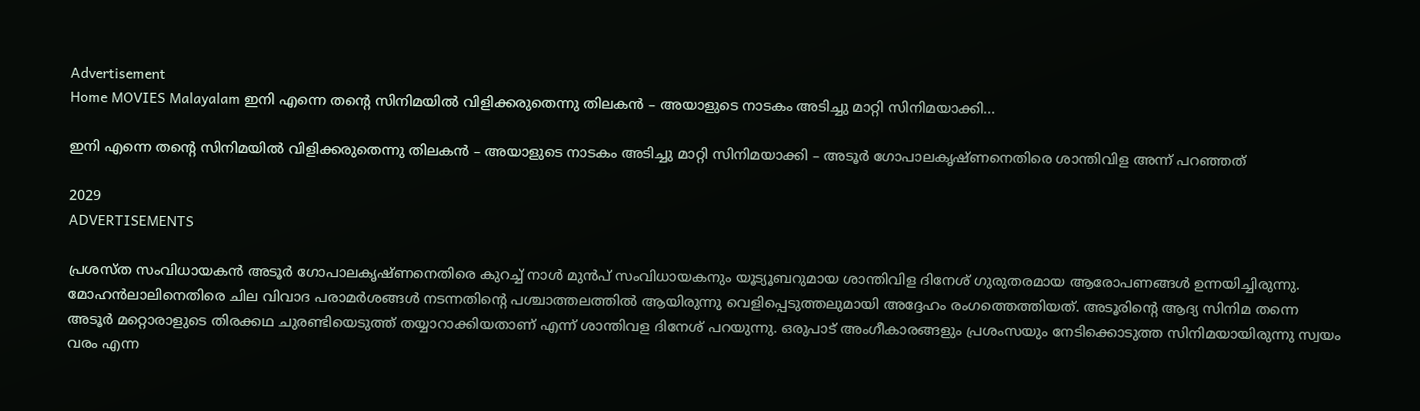Advertisement
Home MOVIES Malayalam ഇനി എന്നെ തന്റെ സിനിമയിൽ വിളിക്കരുതെന്നു തിലകൻ – അയാളുടെ നാടകം അടിച്ചു മാറ്റി സിനിമയാക്കി...

ഇനി എന്നെ തന്റെ സിനിമയിൽ വിളിക്കരുതെന്നു തിലകൻ – അയാളുടെ നാടകം അടിച്ചു മാറ്റി സിനിമയാക്കി – അടൂർ ഗോപാലകൃഷ്ണനെതിരെ ശാന്തിവിള അന്ന് പറഞ്ഞത്

2029
ADVERTISEMENTS

പ്രശസ്ത സംവിധായകൻ അടൂർ ഗോപാലകൃഷ്ണനെതിരെ കുറച്ച് നാള്‍ മുൻപ് സംവിധായകനും യൂട്യൂബറുമായ ശാന്തിവിള ദിനേശ് ഗുരുതരമായ ആരോപണങ്ങൾ ഉന്നയിച്ചിരുന്നു. മോഹൻലാലിനെതിരെ ചില വിവാദ പരാമർശങ്ങൾ നടന്നതിന്റെ പശ്ചാത്തലത്തിൽ ആയിരുന്നു വെളിപ്പെടുത്തലുമായി അദ്ദേഹം രംഗത്തെത്തിയത്. അടൂരിന്റെ ആദ്യ സിനിമ തന്നെ അടൂർ മറ്റൊരാളുടെ തിരക്കഥ ചുരണ്ടിയെടുത്ത് തയ്യാറാക്കിയതാണ് എന്ന് ശാന്തിവള ദിനേശ് പറയുന്നു. ഒരുപാട് അംഗീകാരങ്ങളും പ്രശംസയും നേടിക്കൊടുത്ത സിനിമയായിരുന്നു സ്വയം വരം എന്ന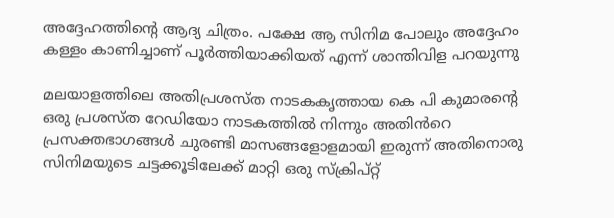അദ്ദേഹത്തിന്റെ ആദ്യ ചിത്രം. പക്ഷേ ആ സിനിമ പോലും അദ്ദേഹം കള്ളം കാണിച്ചാണ് പൂർത്തിയാക്കിയത് എന്ന് ശാന്തിവിള പറയുന്നു

മലയാളത്തിലെ അതിപ്രശസ്ത നാടകകൃത്തായ കെ പി കുമാരന്റെ ഒരു പ്രശസ്ത റേഡിയോ നാടകത്തിൽ നിന്നും അതിൻറെ പ്രസക്തഭാഗങ്ങൾ ചുരണ്ടി മാസങ്ങളോളമായി ഇരുന്ന് അതിനൊരു സിനിമയുടെ ചട്ടക്കൂടിലേക്ക് മാറ്റി ഒരു സ്ക്രിപ്റ്റ്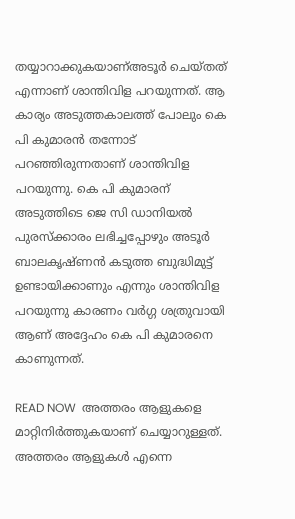തയ്യാറാക്കുകയാണ്അടൂർ ചെയ്തത് എന്നാണ് ശാന്തിവിള പറയുന്നത്. ആ കാര്യം അടുത്തകാലത്ത് പോലും കെ പി കുമാരൻ തന്നോട് പറഞ്ഞിരുന്നതാണ് ശാന്തിവിള പറയുന്നു. കെ പി കുമാരന് അടുത്തിടെ ജെ സി ഡാനിയൽ പുരസ്ക്കാരം ലഭിച്ചപ്പോഴും അടൂർ ബാലകൃഷ്ണൻ കടുത്ത ബുദ്ധിമുട്ട് ഉണ്ടായിക്കാണും എന്നും ശാന്തിവിള പറയുന്നു കാരണം വർഗ്ഗ ശത്രുവായി ആണ് അദ്ദേഹം കെ പി കുമാരനെ കാണുന്നത്.

READ NOW  അത്തരം ആളുകളെ മാറ്റിനിർത്തുകയാണ് ചെയ്യാറുള്ളത്. അത്തരം ആളുകൾ എന്നെ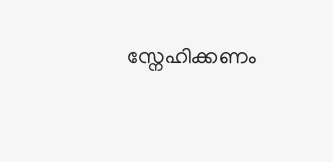സ്നേഹിക്കണം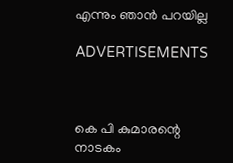എന്നും ഞാൻ പറയില്ല

ADVERTISEMENTS



കെ പി കുമാരന്റെ നാടകം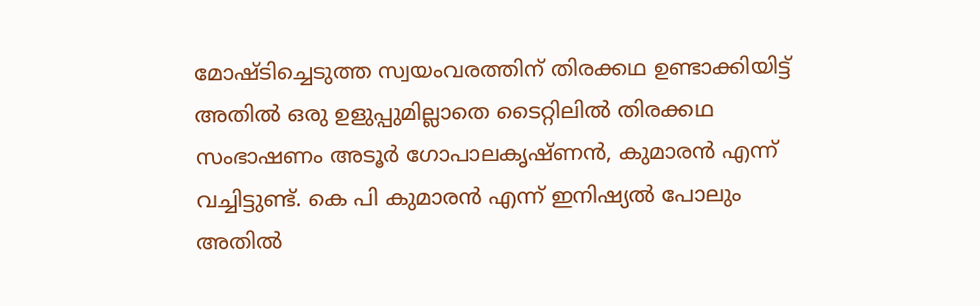മോഷ്ടിച്ചെടുത്ത സ്വയംവരത്തിന് തിരക്കഥ ഉണ്ടാക്കിയിട്ട് അതിൽ ഒരു ഉളുപ്പുമില്ലാതെ ടൈറ്റിലിൽ തിരക്കഥ സംഭാഷണം അടൂർ ഗോപാലകൃഷ്ണൻ, കുമാരൻ എന്ന് വച്ചിട്ടുണ്ട്. കെ പി കുമാരൻ എന്ന് ഇനിഷ്യൽ പോലും അതിൽ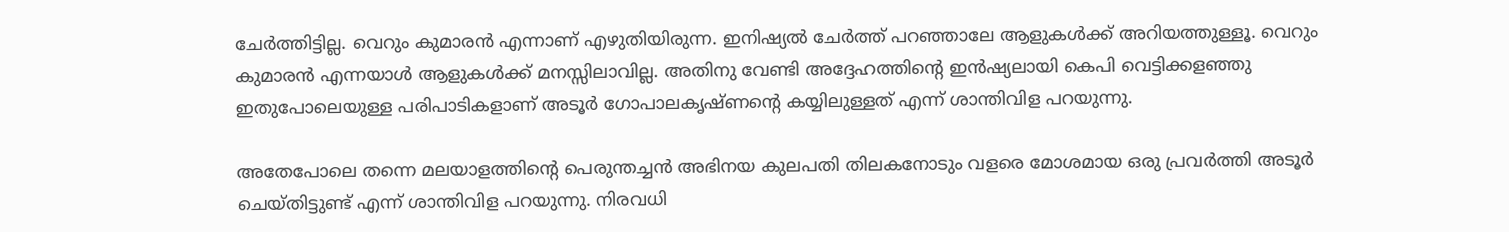ചേർത്തിട്ടില്ല. വെറും കുമാരൻ എന്നാണ് എഴുതിയിരുന്ന. ഇനിഷ്യൽ ചേർത്ത് പറഞ്ഞാലേ ആളുകൾക്ക് അറിയത്തുള്ളൂ. വെറും കുമാരൻ എന്നയാൾ ആളുകൾക്ക് മനസ്സിലാവില്ല. അതിനു വേണ്ടി അദ്ദേഹത്തിന്റെ ഇൻഷ്യലായി കെപി വെട്ടിക്കളഞ്ഞു ഇതുപോലെയുള്ള പരിപാടികളാണ് അടൂർ ഗോപാലകൃഷ്ണന്റെ കയ്യിലുള്ളത് എന്ന് ശാന്തിവിള പറയുന്നു.

അതേപോലെ തന്നെ മലയാളത്തിന്റെ പെരുന്തച്ചൻ അഭിനയ കുലപതി തിലകനോടും വളരെ മോശമായ ഒരു പ്രവർത്തി അടൂർ ചെയ്തിട്ടുണ്ട് എന്ന് ശാന്തിവിള പറയുന്നു. നിരവധി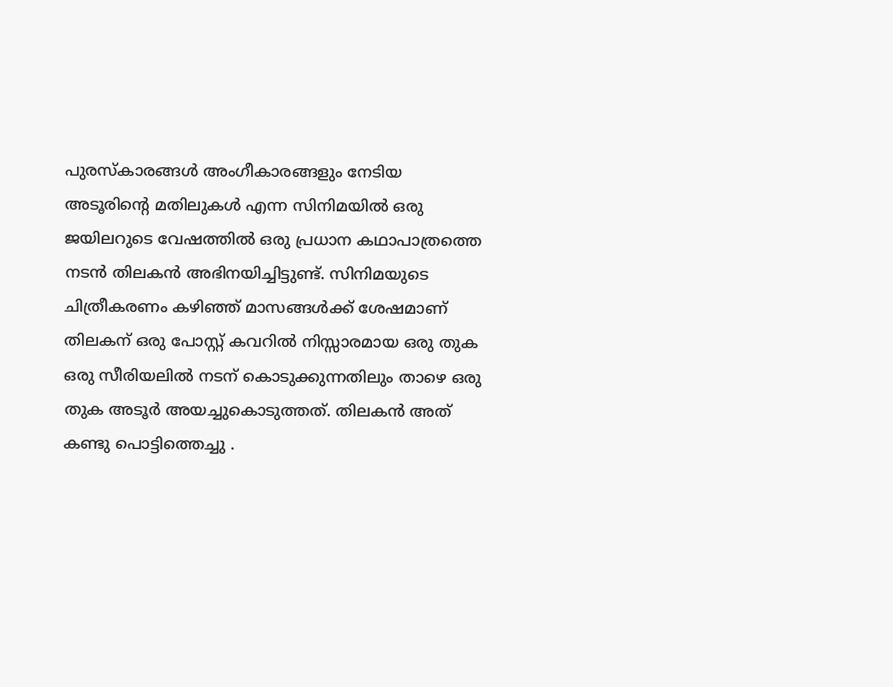പുരസ്കാരങ്ങൾ അംഗീകാരങ്ങളും നേടിയ അടൂരിന്റെ മതിലുകൾ എന്ന സിനിമയിൽ ഒരു ജയിലറുടെ വേഷത്തിൽ ഒരു പ്രധാന കഥാപാത്രത്തെ നടൻ തിലകൻ അഭിനയിച്ചിട്ടുണ്ട്. സിനിമയുടെ ചിത്രീകരണം കഴിഞ്ഞ് മാസങ്ങൾക്ക് ശേഷമാണ് തിലകന് ഒരു പോസ്റ്റ് കവറിൽ നിസ്സാരമായ ഒരു തുക ഒരു സീരിയലിൽ നടന് കൊടുക്കുന്നതിലും താഴെ ഒരു തുക അടൂർ അയച്ചുകൊടുത്തത്. തിലകൻ അത് കണ്ടു പൊട്ടിത്തെച്ചു .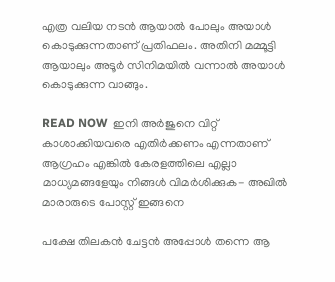എത്ര വലിയ നടൻ ആയാൽ പോലും അയാൾ കൊടുക്കുന്നതാണ് പ്രതിഫലം. അതിനി മമ്മൂട്ടി ആയാലും അടൂർ സിനിമയിൽ വന്നാൽ അയാൾ കൊടുക്കുന്ന വാങ്ങും.

READ NOW  ഇനി അർജുനെ വിറ്റ് കാശാക്കിയവരെ എതിർക്കണം എന്നതാണ് ആഗ്രഹം എങ്കിൽ കേരളത്തിലെ എല്ലാ മാധ്യമങ്ങളേയും നിങ്ങൾ വിമർശിക്കുക- അഖിൽ മാരാരുടെ പോസ്റ്റ് ഇങ്ങനെ

പക്ഷേ തിലകൻ ചേട്ടൻ അപ്പോൾ തന്നെ ആ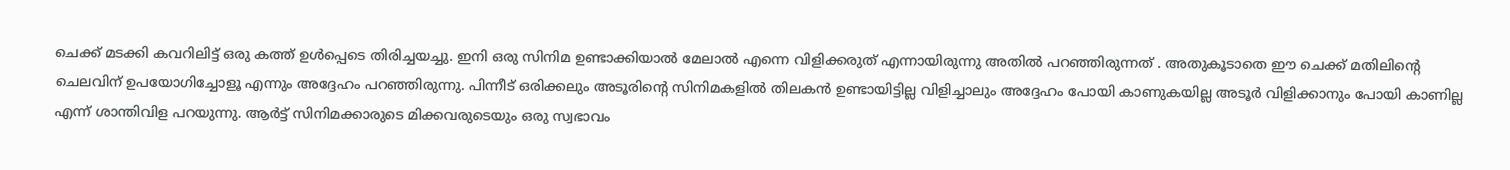ചെക്ക് മടക്കി കവറിലിട്ട് ഒരു കത്ത് ഉൾപ്പെടെ തിരിച്ചയച്ചു. ഇനി ഒരു സിനിമ ഉണ്ടാക്കിയാൽ മേലാൽ എന്നെ വിളിക്കരുത് എന്നായിരുന്നു അതിൽ പറഞ്ഞിരുന്നത് . അതുകൂടാതെ ഈ ചെക്ക് മതിലിന്റെ ചെലവിന് ഉപയോഗിച്ചോളൂ എന്നും അദ്ദേഹം പറഞ്ഞിരുന്നു. പിന്നീട് ഒരിക്കലും അടൂരിന്റെ സിനിമകളിൽ തിലകൻ ഉണ്ടായിട്ടില്ല വിളിച്ചാലും അദ്ദേഹം പോയി കാണുകയില്ല അടൂർ വിളിക്കാനും പോയി കാണില്ല എന്ന് ശാന്തിവിള പറയുന്നു. ആർട്ട് സിനിമക്കാരുടെ മിക്കവരുടെയും ഒരു സ്വഭാവം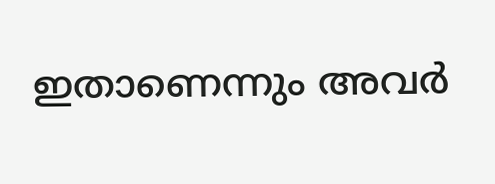ഇതാണെന്നും അവർ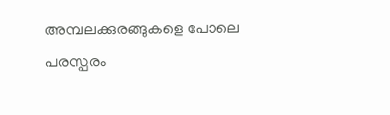അമ്പലക്കുരങ്ങുകളെ പോലെ പരസ്പരം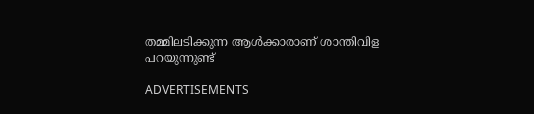തമ്മിലടിക്കുന്ന ആൾക്കാരാണ് ശാന്തിവിള പറയുന്നുണ്ട്

ADVERTISEMENTS